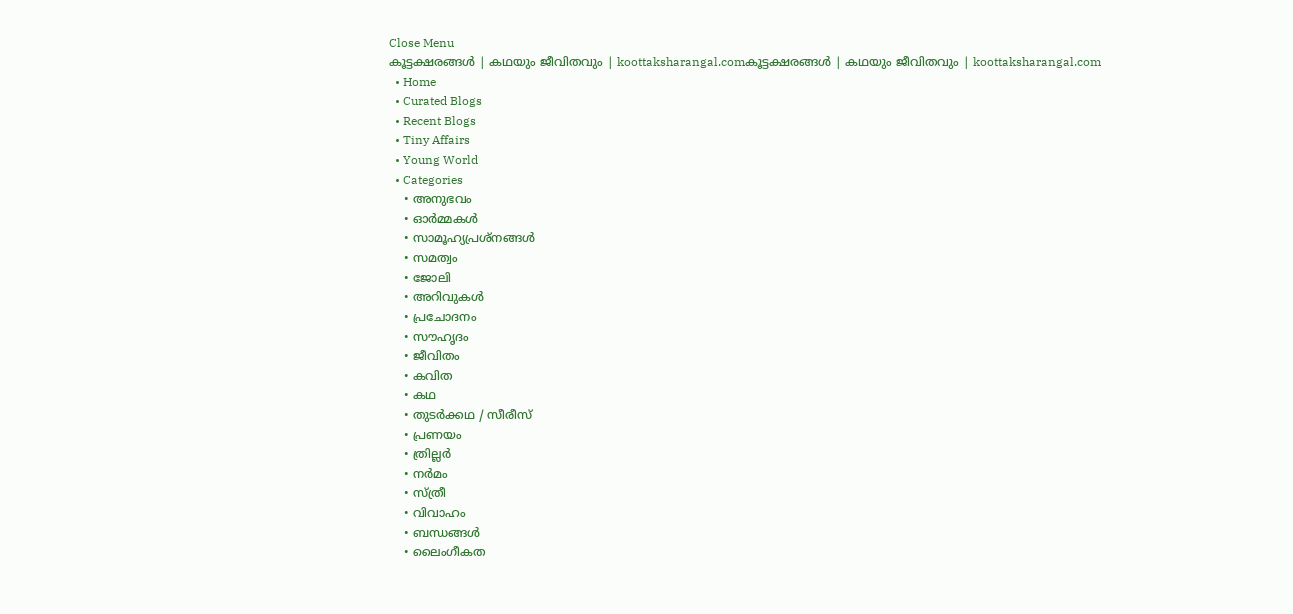Close Menu
കൂട്ടക്ഷരങ്ങൾ | കഥയും ജീവിതവും | koottaksharangal.comകൂട്ടക്ഷരങ്ങൾ | കഥയും ജീവിതവും | koottaksharangal.com
  • Home
  • Curated Blogs
  • Recent Blogs
  • Tiny Affairs
  • Young World
  • Categories
    • അനുഭവം
    • ഓർമ്മകൾ
    • സാമൂഹ്യപ്രശ്നങ്ങൾ
    • സമത്വം
    • ജോലി
    • അറിവുകൾ
    • പ്രചോദനം
    • സൗഹൃദം
    • ജീവിതം
    • കവിത
    • കഥ
    • തുടർക്കഥ / സീരീസ്
    • പ്രണയം
    • ത്രില്ലർ
    • നര്‍മം
    • സ്ത്രീ
    • വിവാഹം
    • ബന്ധങ്ങൾ
    • ലൈംഗീകത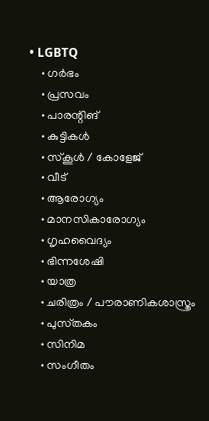• LGBTQ
    • ഗർഭം
    • പ്രസവം
    • പാരന്റിങ്
    • കുട്ടികൾ
    • സ്‌കൂൾ / കോളേജ്
    • വീട്
    • ആരോഗ്യം
    • മാനസികാരോഗ്യം
    • ഗൃഹവൈദ്യം
    • ഭിന്നശേഷി
    • യാത്ര
    • ചരിത്രം / പൗരാണികശാസ്ത്രം
    • പുസ്‌തകം
    • സിനിമ
    • സംഗീതം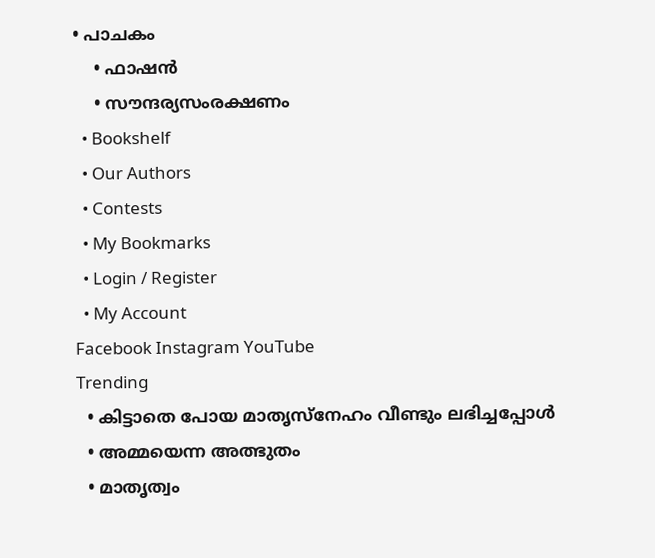• പാചകം
    • ഫാഷൻ
    • സൗന്ദര്യസംരക്ഷണം
  • Bookshelf
  • Our Authors
  • Contests
  • My Bookmarks
  • Login / Register
  • My Account
Facebook Instagram YouTube
Trending
  • കിട്ടാതെ പോയ മാതൃസ്നേഹം വീണ്ടും ലഭിച്ചപ്പോൾ
  • അമ്മയെന്ന അത്ഭുതം
  • മാതൃത്വം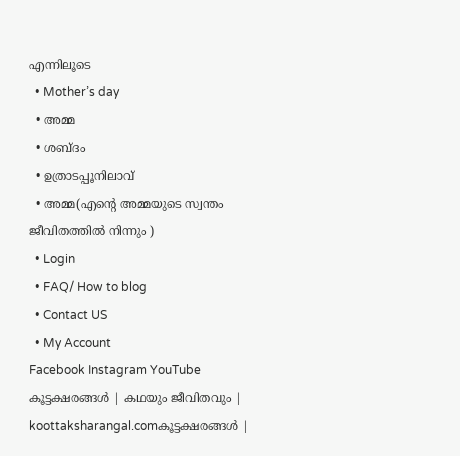എന്നിലൂടെ
  • Mother’s day
  • അമ്മ
  • ശബ്ദം
  • ഉത്രാടപ്പൂനിലാവ്
  • അമ്മ(എന്റെ അമ്മയുടെ സ്വന്തം ജീവിതത്തിൽ നിന്നും )
  • Login
  • FAQ/ How to blog
  • Contact US
  • My Account
Facebook Instagram YouTube
കൂട്ടക്ഷരങ്ങൾ | കഥയും ജീവിതവും | koottaksharangal.comകൂട്ടക്ഷരങ്ങൾ |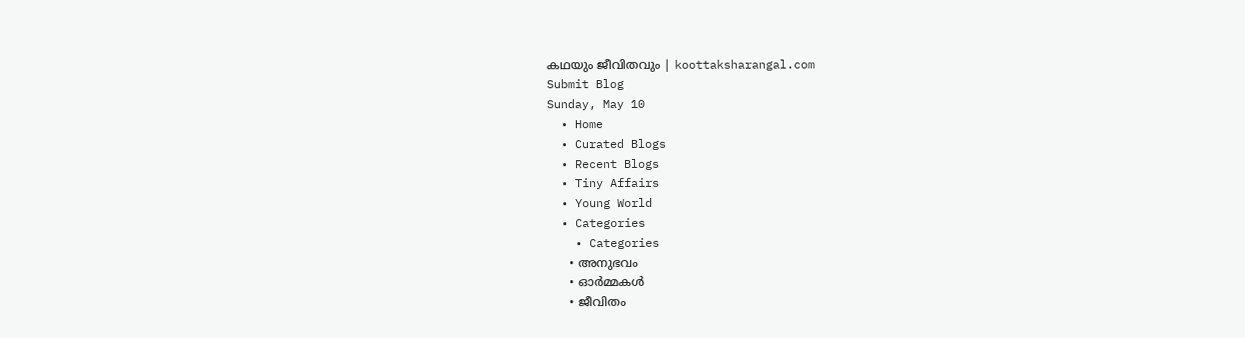കഥയും ജീവിതവും | koottaksharangal.com
Submit Blog
Sunday, May 10
  • Home
  • Curated Blogs
  • Recent Blogs
  • Tiny Affairs
  • Young World
  • Categories
    • Categories
      • അനുഭവം
      • ഓർമ്മകൾ
      • ജീവിതം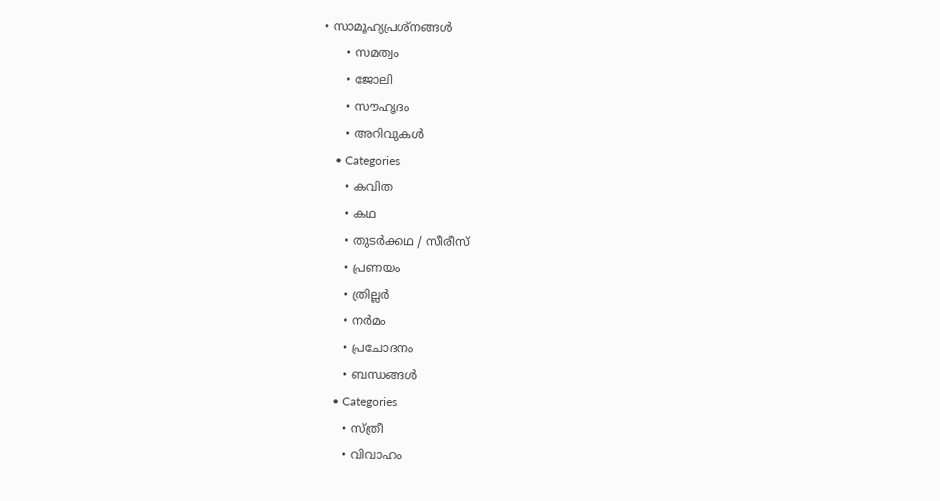• സാമൂഹ്യപ്രശ്നങ്ങൾ
      • സമത്വം
      • ജോലി
      • സൗഹൃദം
      • അറിവുകൾ
    • Categories
      • കവിത
      • കഥ
      • തുടർക്കഥ / സീരീസ്
      • പ്രണയം
      • ത്രില്ലർ
      • നര്‍മം
      • പ്രചോദനം
      • ബന്ധങ്ങൾ
    • Categories
      • സ്ത്രീ
      • വിവാഹം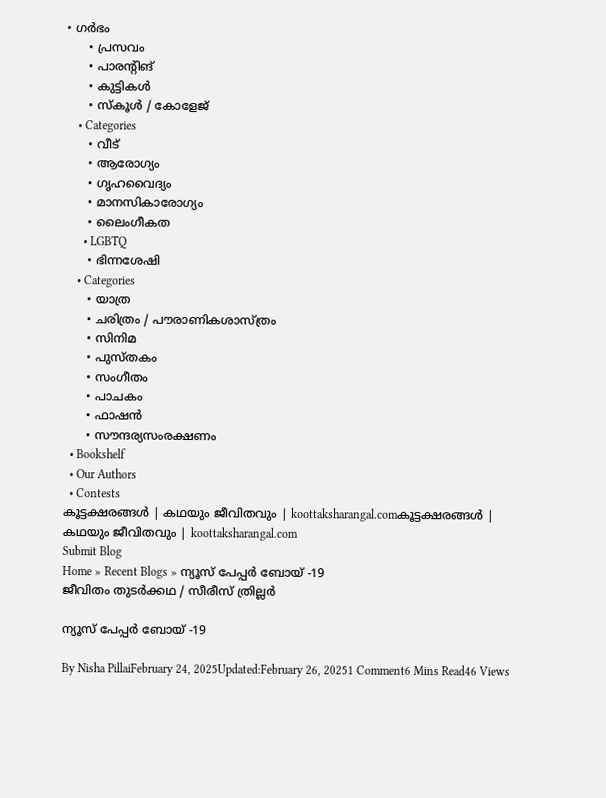• ഗർഭം
      • പ്രസവം
      • പാരന്റിങ്
      • കുട്ടികൾ
      • സ്‌കൂൾ / കോളേജ്
    • Categories
      • വീട്
      • ആരോഗ്യം
      • ഗൃഹവൈദ്യം
      • മാനസികാരോഗ്യം
      • ലൈംഗീകത
      • LGBTQ
      • ഭിന്നശേഷി
    • Categories
      • യാത്ര
      • ചരിത്രം / പൗരാണികശാസ്ത്രം
      • സിനിമ
      • പുസ്‌തകം
      • സംഗീതം
      • പാചകം
      • ഫാഷൻ
      • സൗന്ദര്യസംരക്ഷണം
  • Bookshelf
  • Our Authors
  • Contests
കൂട്ടക്ഷരങ്ങൾ | കഥയും ജീവിതവും | koottaksharangal.comകൂട്ടക്ഷരങ്ങൾ | കഥയും ജീവിതവും | koottaksharangal.com
Submit Blog
Home » Recent Blogs » ന്യൂസ് പേപ്പർ ബോയ് -19
ജീവിതം തുടർക്കഥ / സീരീസ് ത്രില്ലർ

ന്യൂസ് പേപ്പർ ബോയ് -19

By Nisha PillaiFebruary 24, 2025Updated:February 26, 20251 Comment6 Mins Read46 Views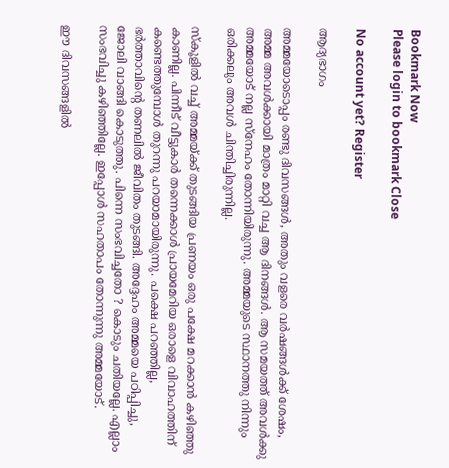Bookmark Now
Please login to bookmark Close

No account yet? Register

ആദ്യഭാഗം

അമ്മയോടൊപ്പം രണ്ടു ദിവസങ്ങൾ, അതും വളരെ വർഷങ്ങൾക്ക് ശേഷം, അമ്മ അവൾക്കായി മാത്രം മാറ്റി വച്ച ആ ദിനങ്ങൾ. ആ സമയത്ത് അവൾക്കു അമ്മയോട് നല്ല സ്നേഹം തോന്നിയിരുന്നു. അമ്മയുടെ സ്ഥാനത്തു നിന്നും ഒരിക്കലും അവൾ ചിന്തിച്ചിരുന്നില്ല.

സ്കൂളിൽ വച്ച് അമ്മയ്ക്ക് തുടങ്ങിയ പ്രണയം ഒരു പക്ഷേ മറക്കാൻ കഴിഞ്ഞു കാണില്ല. പിന്നീട് വീട്ടുകാർ തന്നെക്കാൾ പ്രായമേറിയ ഒരാളെ വിവാഹത്തിന് കണ്ടെത്തുമ്പോൾ തുറന്നു പറയാമായിരുന്നു. പക്ഷെ പറഞ്ഞില്ല, ഭർത്താവിന്റെ തണലിൽ ജീവിതം തുടങ്ങി. അദ്ദേഹം അമ്മയെ പഠിപ്പിച്ചു, ജോലി വാങ്ങി കൊടുത്തു. പിന്നെ സംഭവിച്ചതോ ? കൊടും ചതിയല്ലേ. എല്ലാം സംഭവിച്ചു കഴിഞ്ഞില്ലേ. ഇപ്പോൾ സഹതാപം തോന്നുന്നു അമ്മയോട്.

ഈ ദിവസങ്ങളിൽ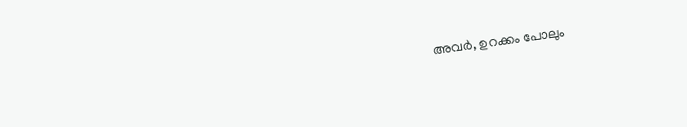അവർ, ഉറക്കം പോലും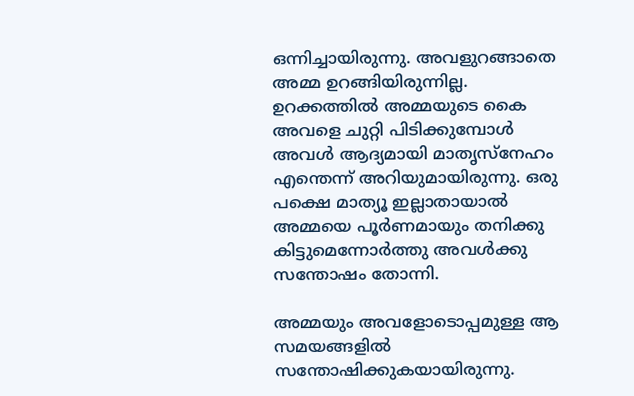ഒന്നിച്ചായിരുന്നു. അവളുറങ്ങാതെ അമ്മ ഉറങ്ങിയിരുന്നില്ല. ഉറക്കത്തിൽ അമ്മയുടെ കൈ അവളെ ചുറ്റി പിടിക്കുമ്പോൾ അവൾ ആദ്യമായി മാതൃസ്നേഹം എന്തെന്ന് അറിയുമായിരുന്നു. ഒരു പക്ഷെ മാത്യൂ ഇല്ലാതായാൽ അമ്മയെ പൂർണമായും തനിക്കു കിട്ടുമെന്നോർത്തു അവൾക്കു സന്തോഷം തോന്നി.

അമ്മയും അവളോടൊപ്പമുള്ള ആ സമയങ്ങളിൽ സന്തോഷിക്കുകയായിരുന്നു.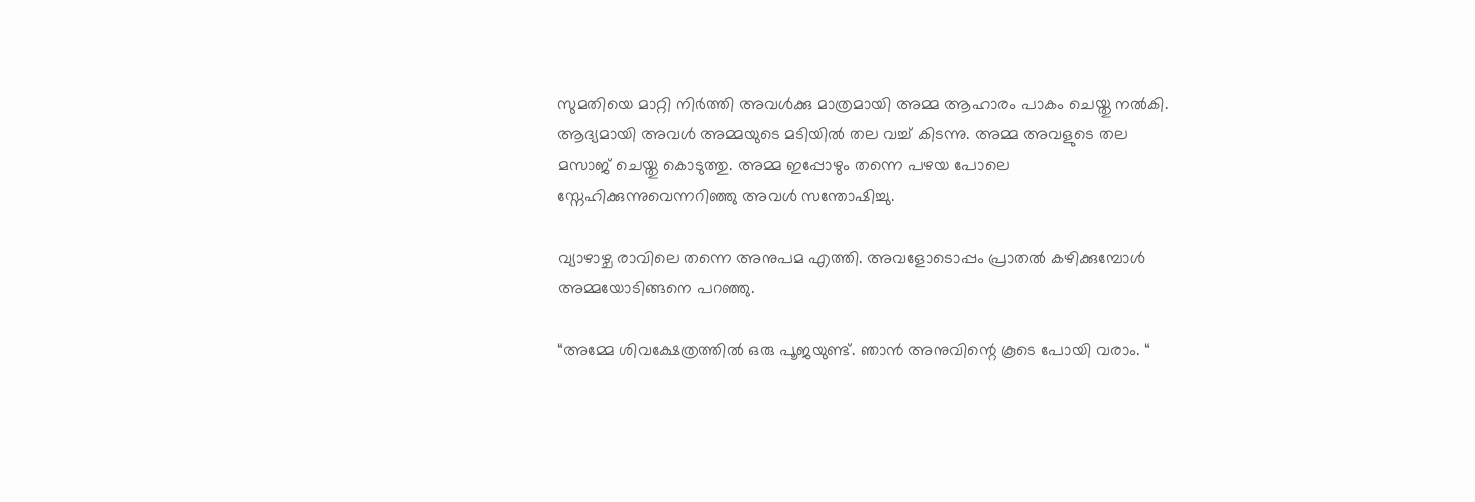സുമതിയെ മാറ്റി നിർത്തി അവൾക്കു മാത്രമായി അമ്മ ആഹാരം പാകം ചെയ്തു നൽകി. ആദ്യമായി അവൾ അമ്മയുടെ മടിയിൽ തല വച്ച് കിടന്നു. അമ്മ അവളുടെ തല മസാജ് ചെയ്തു കൊടുത്തു. അമ്മ ഇപ്പോഴും തന്നെ പഴയ പോലെ സ്നേഹിക്കുന്നുവെന്നറിഞ്ഞു അവൾ സന്തോഷിച്ചു.

വ്യാഴാഴ്ച രാവിലെ തന്നെ അനുപമ എത്തി. അവളോടൊപ്പം പ്രാതൽ കഴിക്കുമ്പോൾ അമ്മയോടിങ്ങനെ പറഞ്ഞു.

“അമ്മേ ശിവക്ഷേത്രത്തിൽ ഒരു പൂജയുണ്ട്. ഞാൻ അനുവിന്റെ കൂടെ പോയി വരാം. “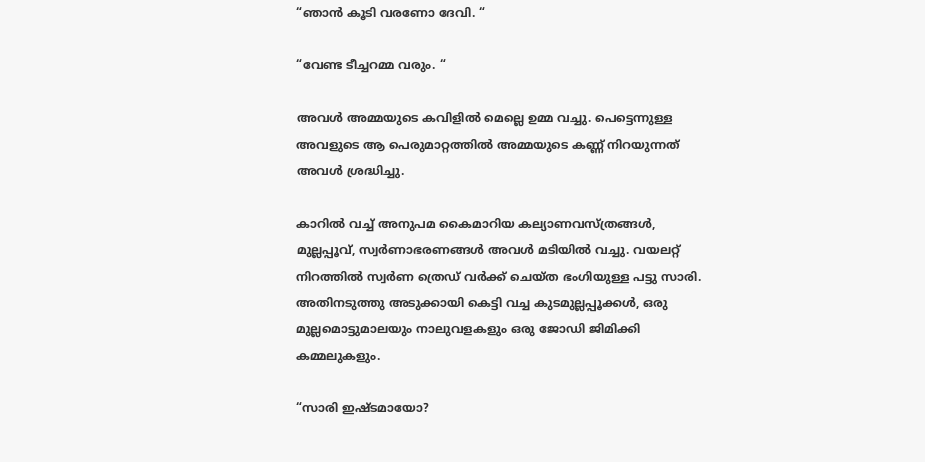“ഞാൻ കൂടി വരണോ ദേവി. “

“വേണ്ട ടീച്ചറമ്മ വരും. “

അവൾ അമ്മയുടെ കവിളിൽ മെല്ലെ ഉമ്മ വച്ചു. പെട്ടെന്നുള്ള അവളുടെ ആ പെരുമാറ്റത്തിൽ അമ്മയുടെ കണ്ണ് നിറയുന്നത് അവൾ ശ്രദ്ധിച്ചു.

കാറിൽ വച്ച് അനുപമ കൈമാറിയ കല്യാണവസ്ത്രങ്ങൾ, മുല്ലപ്പൂവ്, സ്വർണാഭരണങ്ങൾ അവൾ മടിയിൽ വച്ചു. വയലറ്റ് നിറത്തിൽ സ്വർണ ത്രെഡ് വർക്ക് ചെയ്ത ഭംഗിയുള്ള പട്ടു സാരി. അതിനടുത്തു അടുക്കായി കെട്ടി വച്ച കുടമുല്ലപ്പൂക്കൾ, ഒരു മുല്ലമൊട്ടുമാലയും നാലുവളകളും ഒരു ജോഡി ജിമിക്കി കമ്മലുകളും.

“സാരി ഇഷ്ടമായോ?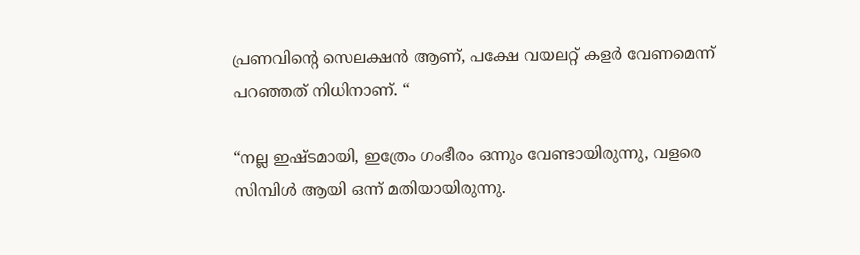പ്രണവിന്റെ സെലക്ഷൻ ആണ്, പക്ഷേ വയലറ്റ് കളർ വേണമെന്ന് പറഞ്ഞത് നിധിനാണ്. “

“നല്ല ഇഷ്ടമായി, ഇത്രേം ഗംഭീരം ഒന്നും വേണ്ടായിരുന്നു, വളരെ സിമ്പിൾ ആയി ഒന്ന് മതിയായിരുന്നു.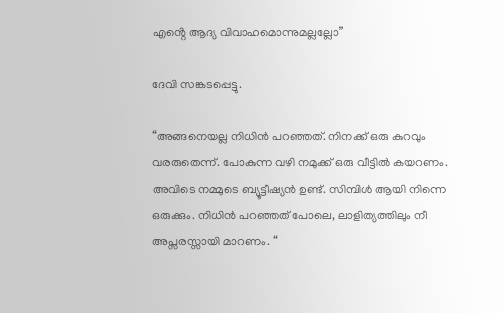എൻ്റെ ആദ്യ വിവാഹമൊന്നുമല്ലല്ലോ”

ദേവി സങ്കടപ്പെട്ടു.

“അങ്ങനെയല്ല നിധിൻ പറഞ്ഞത്. നിനക്ക് ഒരു കുറവും വരരുതെന്ന്. പോകുന്ന വഴി നമുക്ക് ഒരു വീട്ടിൽ കയറണം. അവിടെ നമ്മുടെ ബ്യൂട്ടീഷ്യൻ ഉണ്ട്. സിമ്പിൾ ആയി നിന്നെ ഒരുക്കും. നിധിൻ പറഞ്ഞത് പോലെ, ലാളിത്യത്തിലും നീ അപ്സരസ്സായി മാറണം. “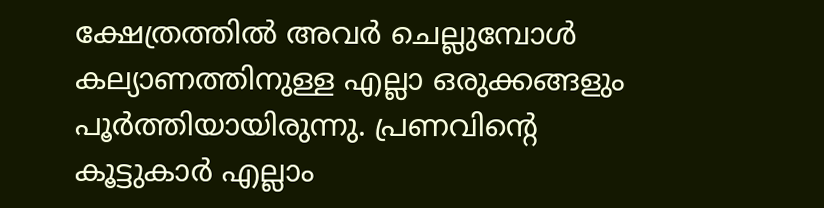ക്ഷേത്രത്തിൽ അവർ ചെല്ലുമ്പോൾ കല്യാണത്തിനുള്ള എല്ലാ ഒരുക്കങ്ങളും പൂർത്തിയായിരുന്നു. പ്രണവിന്റെ കൂട്ടുകാർ എല്ലാം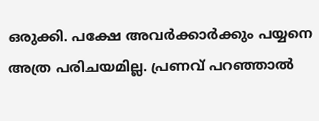ഒരുക്കി. പക്ഷേ അവർക്കാർക്കും പയ്യനെ അത്ര പരിചയമില്ല. പ്രണവ് പറഞ്ഞാൽ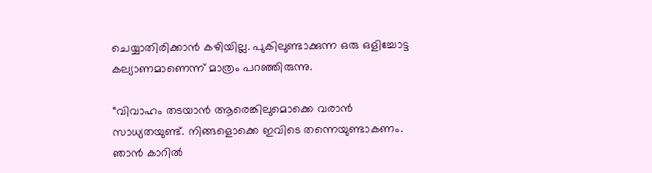ചെയ്യാതിരിക്കാൻ കഴിയില്ല. പുകിലുണ്ടാക്കുന്ന ഒരു ഒളിച്ചോട്ട കല്യാണമാണെന്ന് മാത്രം പറഞ്ഞിരുന്നു.

“വിവാഹം തടയാൻ ആരെങ്കിലുമൊക്കെ വരാൻ സാധ്യതയുണ്ട്. നിങ്ങളൊക്കെ ഇവിടെ തന്നെയുണ്ടാകണം. ഞാൻ കാറിൽ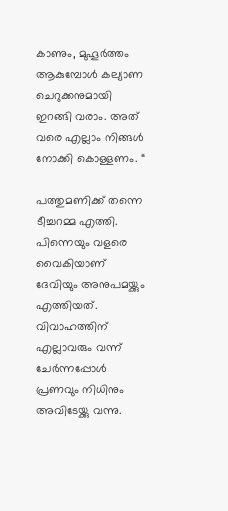കാണും, മുഹൂർത്തം ആകുമ്പോൾ കല്യാണ ചെറുക്കനുമായി ഇറങ്ങി വരാം. അത് വരെ എല്ലാം നിങ്ങൾ നോക്കി കൊള്ളണം. “

പത്തുമണിക്ക് തന്നെ ടീച്ചറമ്മ എത്തി. പിന്നെയും വളരെ വൈകിയാണ് ദേവിയും അനുപമയ്ക്കും എത്തിയത്. വിവാഹത്തിന് എല്ലാവരും വന്ന് ചേർന്നപ്പോൾ പ്രണവും നിധിനും അവിടേയ്ക്കു വന്നു.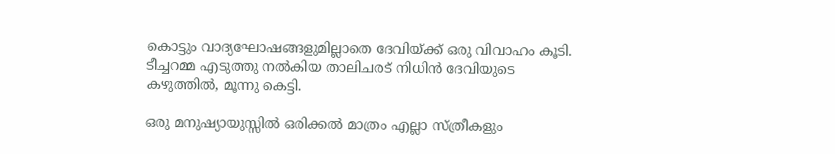കൊട്ടും വാദ്യഘോഷങ്ങളുമില്ലാതെ ദേവിയ്ക്ക് ഒരു വിവാഹം കൂടി. ടീച്ചറമ്മ എടുത്തു നൽകിയ താലിചരട് നിധിൻ ദേവിയുടെ കഴുത്തിൽ, മൂന്നു കെട്ടി.

ഒരു മനുഷ്യായുസ്സിൽ ഒരിക്കൽ മാത്രം എല്ലാ സ്ത്രീകളും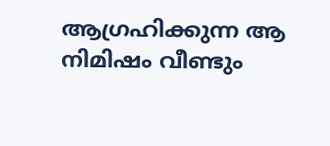ആഗ്രഹിക്കുന്ന ആ നിമിഷം വീണ്ടും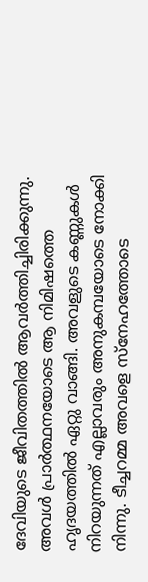ദേവിയുടെ ജീവിതത്തിൽ ആവർത്തിച്ചിരിക്കുന്നു. അവൾ പ്രാർത്ഥനയോടെ ആ നിമിഷത്തെ ഹൃദയത്തിൽ ഏറ്റു വാങ്ങി. അവളുടെ കണ്ണുകൾ നിറയുന്നത് എല്ലാവരും അനുകമ്പയോടെ നോക്കി നിന്നു. ടീച്ചറമ്മ അവളെ സ്നേഹത്തോടെ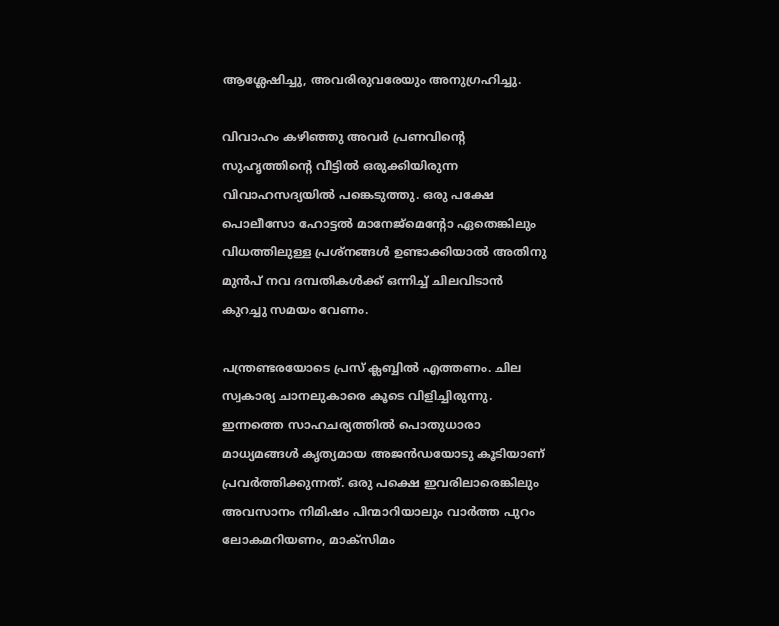ആശ്ലേഷിച്ചു, അവരിരുവരേയും അനുഗ്രഹിച്ചു.

വിവാഹം കഴിഞ്ഞു അവർ പ്രണവിന്റെ സുഹൃത്തിന്റെ വീട്ടിൽ ഒരുക്കിയിരുന്ന വിവാഹസദ്യയിൽ പങ്കെടുത്തു. ഒരു പക്ഷേ പൊലീസോ ഹോട്ടൽ മാനേജ്മെന്റോ ഏതെങ്കിലും വിധത്തിലുള്ള പ്രശ്നങ്ങൾ ഉണ്ടാക്കിയാൽ അതിനു മുൻപ് നവ ദമ്പതികൾക്ക് ഒന്നിച്ച് ചിലവിടാൻ കുറച്ചു സമയം വേണം.

പന്ത്രണ്ടരയോടെ പ്രസ് ക്ലബ്ബിൽ എത്തണം. ചില സ്വകാര്യ ചാനലുകാരെ കൂടെ വിളിച്ചിരുന്നു. ഇന്നത്തെ സാഹചര്യത്തിൽ പൊതുധാരാ മാധ്യമങ്ങൾ കൃത്യമായ അജൻഡയോടു കൂടിയാണ് പ്രവർത്തിക്കുന്നത്. ഒരു പക്ഷെ ഇവരിലാരെങ്കിലും അവസാനം നിമിഷം പിന്മാറിയാലും വാർത്ത പുറം ലോകമറിയണം, മാക്സിമം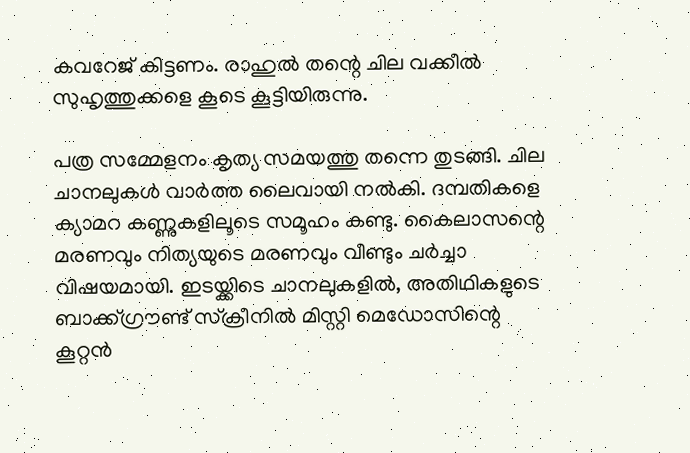കവറേജ് കിട്ടണം. രാഹുൽ തന്റെ ചില വക്കീൽ സുഹൃത്തുക്കളെ കൂടെ കൂട്ടിയിരുന്നു.

പത്ര സമ്മേളനം കൃത്യ സമയത്തു തന്നെ തുടങ്ങി. ചില ചാനലുകൾ വാർത്ത ലൈവായി നൽകി. ദമ്പതികളെ ക്യാമറ കണ്ണുകളിലൂടെ സമൂഹം കണ്ടു. കൈലാസന്റെ മരണവും നിത്യയുടെ മരണവും വീണ്ടും ചർച്ചാ വിഷയമായി. ഇടയ്ക്കിടെ ചാനലുകളിൽ, അതിഥികളുടെ ബാക്ക്ഗ്രൗണ്ട് സ്ക്രീനിൽ മിസ്റ്റി മെഡോസിന്റെ കൂറ്റൻ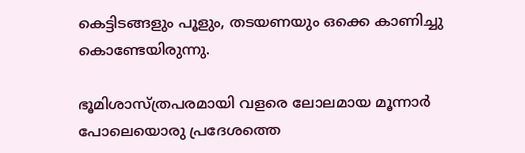കെട്ടിടങ്ങളും പൂളും, തടയണയും ഒക്കെ കാണിച്ചു കൊണ്ടേയിരുന്നു.

ഭൂമിശാസ്ത്രപരമായി വളരെ ലോലമായ മൂന്നാർ പോലെയൊരു പ്രദേശത്തെ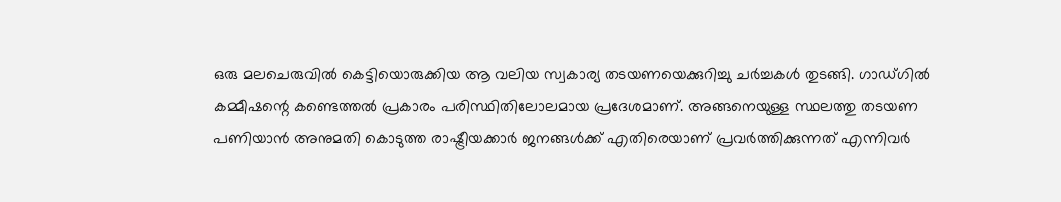ഒരു മലചെരുവിൽ കെട്ടിയൊരുക്കിയ ആ വലിയ സ്വകാര്യ തടയണയെക്കുറിച്ചു ചർച്ചകൾ തുടങ്ങി. ഗാഡ്ഗിൽ കമ്മീഷന്റെ കണ്ടെത്തൽ പ്രകാരം പരിസ്ഥിതിലോലമായ പ്രദേശമാണ്. അങ്ങനെയുള്ള സ്ഥലത്തു തടയണ പണിയാൻ അനുമതി കൊടുത്ത രാഷ്ട്രീയക്കാർ ജനങ്ങൾക്ക് എതിരെയാണ് പ്രവർത്തിക്കുന്നത് എന്നിവർ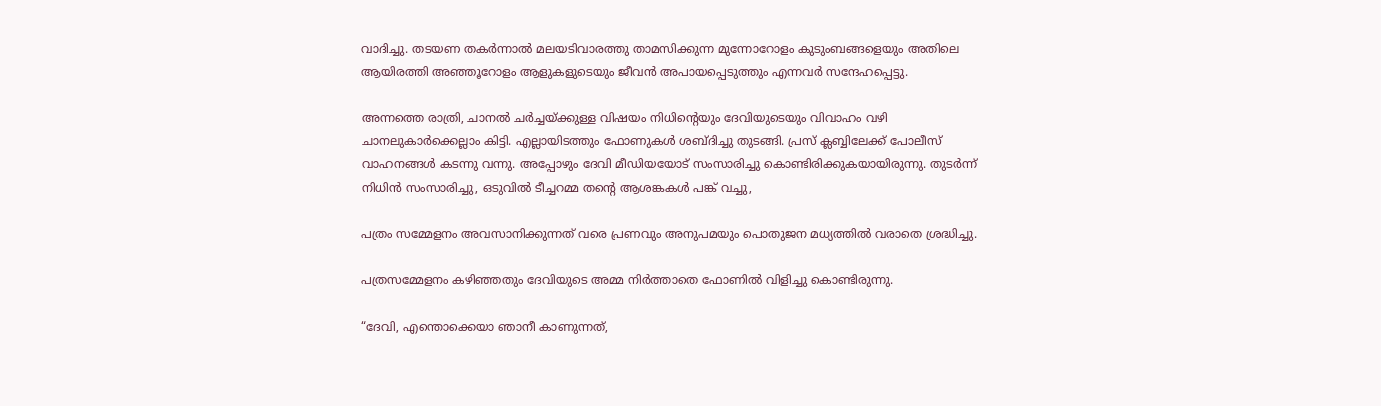വാദിച്ചു. തടയണ തകർന്നാൽ മലയടിവാരത്തു താമസിക്കുന്ന മുന്നോറോളം കുടുംബങ്ങളെയും അതിലെ ആയിരത്തി അഞ്ഞൂറോളം ആളുകളുടെയും ജീവൻ അപായപ്പെടുത്തും എന്നവർ സന്ദേഹപ്പെട്ടു.

അന്നത്തെ രാത്രി, ചാനൽ ചർച്ചയ്ക്കുള്ള വിഷയം നിധിന്റെയും ദേവിയുടെയും വിവാഹം വഴി ചാനലുകാർക്കെല്ലാം കിട്ടി. എല്ലായിടത്തും ഫോണുകൾ ശബ്ദിച്ചു തുടങ്ങി. പ്രസ് ക്ലബ്ബിലേക്ക് പോലീസ് വാഹനങ്ങൾ കടന്നു വന്നു. അപ്പോഴും ദേവി മീഡിയയോട് സംസാരിച്ചു കൊണ്ടിരിക്കുകയായിരുന്നു. തുടർന്ന് നിധിൻ സംസാരിച്ചു, ഒടുവിൽ ടീച്ചറമ്മ തൻ്റെ ആശങ്കകൾ പങ്ക് വച്ചു,

പത്രം സമ്മേളനം അവസാനിക്കുന്നത് വരെ പ്രണവും അനുപമയും പൊതുജന മധ്യത്തിൽ വരാതെ ശ്രദ്ധിച്ചു.

പത്രസമ്മേളനം കഴിഞ്ഞതും ദേവിയുടെ അമ്മ നിർത്താതെ ഫോണിൽ വിളിച്ചു കൊണ്ടിരുന്നു.

“ദേവി, എന്തൊക്കെയാ ഞാനീ കാണുന്നത്,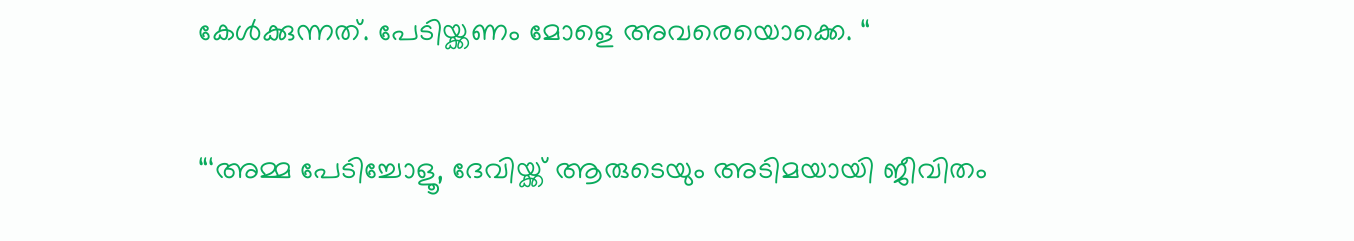കേൾക്കുന്നത്. പേടിയ്ക്കണം മോളെ അവരെയൊക്കെ. “

“‘അമ്മ പേടിച്ചോളൂ, ദേവിയ്ക്ക് ആരുടെയും അടിമയായി ജീവിതം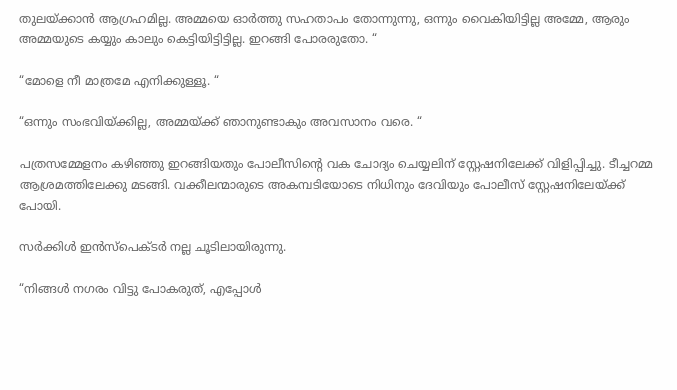തുലയ്ക്കാൻ ആഗ്രഹമില്ല. അമ്മയെ ഓർത്തു സഹതാപം തോന്നുന്നു, ഒന്നും വൈകിയിട്ടില്ല അമ്മേ, ആരും അമ്മയുടെ കയ്യും കാലും കെട്ടിയിട്ടിട്ടില്ല. ഇറങ്ങി പോരരുതോ. “

“മോളെ നീ മാത്രമേ എനിക്കുള്ളൂ. “

“ഒന്നും സംഭവിയ്ക്കില്ല, അമ്മയ്ക്ക് ഞാനുണ്ടാകും അവസാനം വരെ. “

പത്രസമ്മേളനം കഴിഞ്ഞു ഇറങ്ങിയതും പോലീസിന്റെ വക ചോദ്യം ചെയ്യലിന് സ്റ്റേഷനിലേക്ക് വിളിപ്പിച്ചു. ടീച്ചറമ്മ ആശ്രമത്തിലേക്കു മടങ്ങി. വക്കീലന്മാരുടെ അകമ്പടിയോടെ നിധിനും ദേവിയും പോലീസ് സ്റ്റേഷനിലേയ്ക്ക് പോയി.

സർക്കിൾ ഇൻസ്പെക്ടർ നല്ല ചൂടിലായിരുന്നു.

“നിങ്ങൾ നഗരം വിട്ടു പോകരുത്, എപ്പോൾ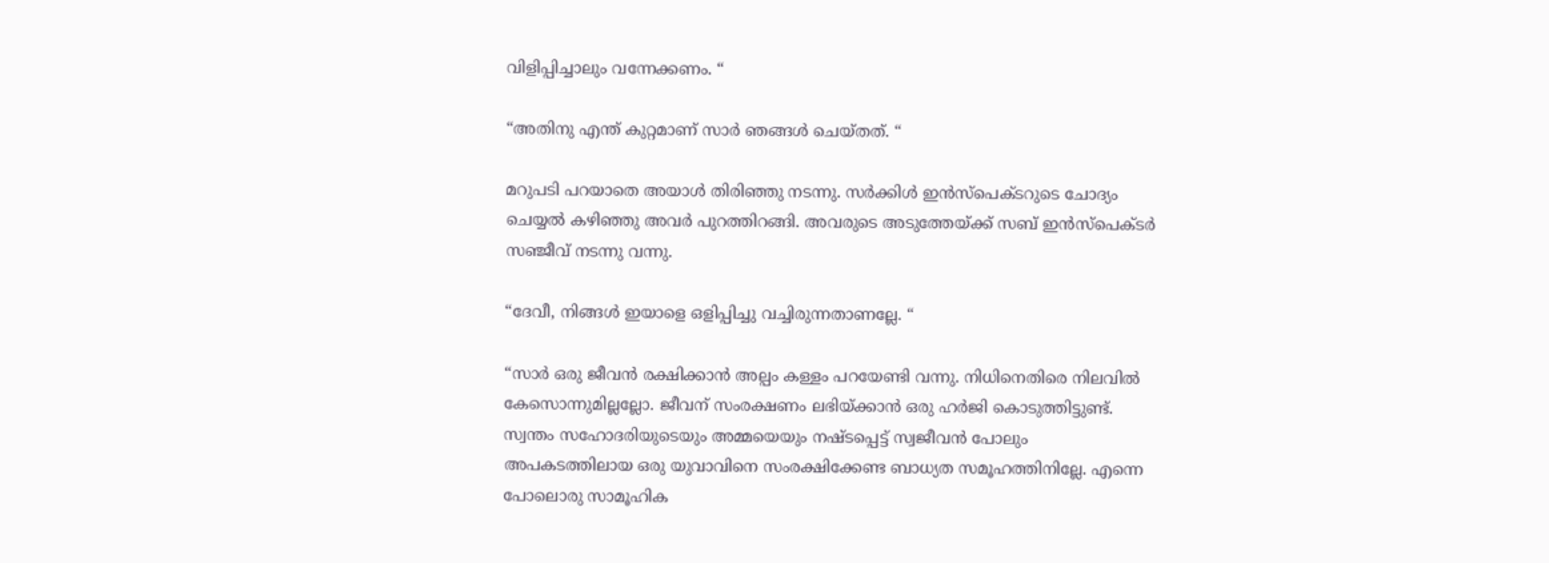വിളിപ്പിച്ചാലും വന്നേക്കണം. “

“അതിനു എന്ത് കുറ്റമാണ് സാർ ഞങ്ങൾ ചെയ്തത്. “

മറുപടി പറയാതെ അയാൾ തിരിഞ്ഞു നടന്നു. സർക്കിൾ ഇൻസ്‌പെക്ടറുടെ ചോദ്യം ചെയ്യൽ കഴിഞ്ഞു അവർ പുറത്തിറങ്ങി. അവരുടെ അടുത്തേയ്ക്ക് സബ് ഇൻസ്‌പെക്ടർ സഞ്ജീവ് നടന്നു വന്നു.

“ദേവീ, നിങ്ങൾ ഇയാളെ ഒളിപ്പിച്ചു വച്ചിരുന്നതാണല്ലേ. “

“സാർ ഒരു ജീവൻ രക്ഷിക്കാൻ അല്പം കള്ളം പറയേണ്ടി വന്നു. നിധിനെതിരെ നിലവിൽ കേസൊന്നുമില്ലല്ലോ. ജീവന് സംരക്ഷണം ലഭിയ്ക്കാൻ ഒരു ഹർജി കൊടുത്തിട്ടുണ്ട്. സ്വന്തം സഹോദരിയുടെയും അമ്മയെയും നഷ്ടപ്പെട്ട് സ്വജീവൻ പോലും അപകടത്തിലായ ഒരു യുവാവിനെ സംരക്ഷിക്കേണ്ട ബാധ്യത സമൂഹത്തിനില്ലേ. എന്നെ പോലൊരു സാമൂഹിക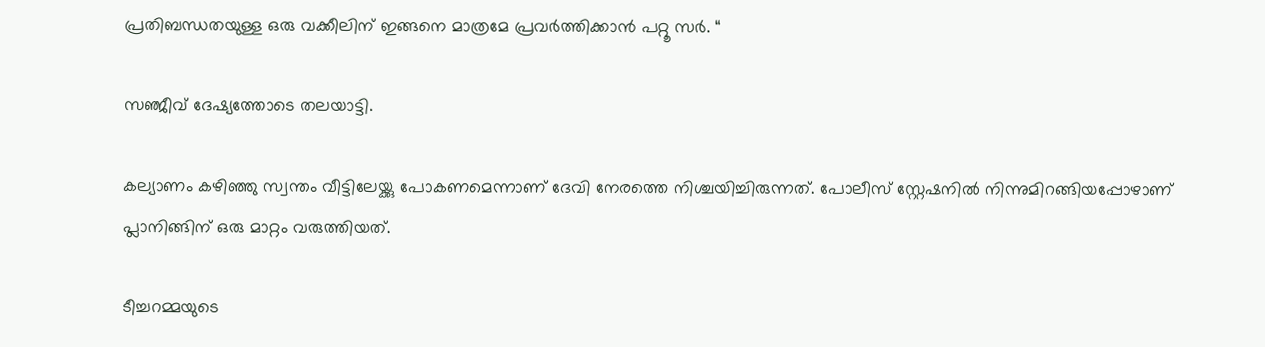പ്രതിബന്ധതയുള്ള ഒരു വക്കീലിന് ഇങ്ങനെ മാത്രമേ പ്രവർത്തിക്കാൻ പറ്റൂ സർ. “

സഞ്ജീവ് ദേഷ്യത്തോടെ തലയാട്ടി.

കല്യാണം കഴിഞ്ഞു സ്വന്തം വീട്ടിലേയ്ക്കു പോകണമെന്നാണ് ദേവി നേരത്തെ നിശ്ചയിച്ചിരുന്നത്. പോലീസ് സ്റ്റേഷനിൽ നിന്നുമിറങ്ങിയപ്പോഴാണ് പ്ലാനിങ്ങിന് ഒരു മാറ്റം വരുത്തിയത്.

ടീച്ചറമ്മയുടെ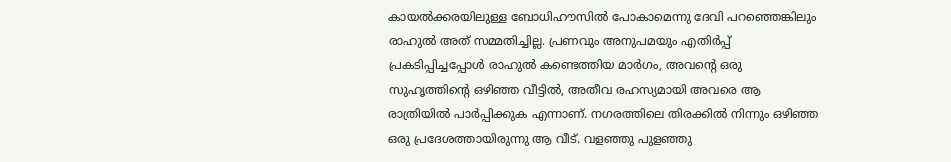കായൽക്കരയിലുള്ള ബോധിഹൗസിൽ പോകാമെന്നു ദേവി പറഞ്ഞെങ്കിലും രാഹുൽ അത് സമ്മതിച്ചില്ല. പ്രണവും അനുപമയും എതിർപ്പ് പ്രകടിപ്പിച്ചപ്പോൾ രാഹുൽ കണ്ടെത്തിയ മാർഗം, അവന്റെ ഒരു സുഹൃത്തിന്റെ ഒഴിഞ്ഞ വീട്ടിൽ, അതീവ രഹസ്യമായി അവരെ ആ രാത്രിയിൽ പാർപ്പിക്കുക എന്നാണ്. നഗരത്തിലെ തിരക്കിൽ നിന്നും ഒഴിഞ്ഞ ഒരു പ്രദേശത്തായിരുന്നു ആ വീട്. വളഞ്ഞു പുളഞ്ഞു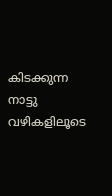കിടക്കുന്ന നാട്ടു വഴികളിലൂടെ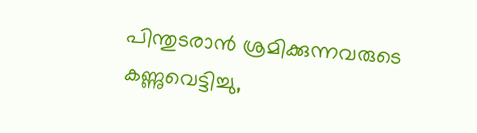പിന്തുടരാൻ ശ്രമിക്കുന്നവരുടെ കണ്ണുവെട്ടിച്ചു,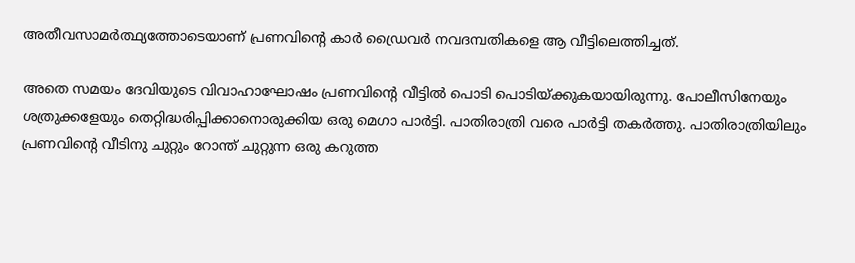അതീവസാമർത്ഥ്യത്തോടെയാണ് പ്രണവിന്റെ കാർ ഡ്രൈവർ നവദമ്പതികളെ ആ വീട്ടിലെത്തിച്ചത്.

അതെ സമയം ദേവിയുടെ വിവാഹാഘോഷം പ്രണവിന്റെ വീട്ടിൽ പൊടി പൊടിയ്ക്കുകയായിരുന്നു. പോലീസിനേയും ശത്രുക്കളേയും തെറ്റിദ്ധരിപ്പിക്കാനൊരുക്കിയ ഒരു മെഗാ പാർട്ടി. പാതിരാത്രി വരെ പാർട്ടി തകർത്തു. പാതിരാത്രിയിലും പ്രണവിൻ്റെ വീടിനു ചുറ്റും റോന്ത് ചുറ്റുന്ന ഒരു കറുത്ത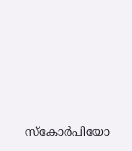സ്കോർപിയോ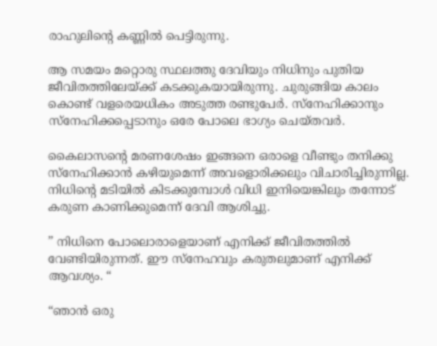രാഹുലിന്റെ കണ്ണിൽ പെട്ടിരുന്നു.

ആ സമയം മറ്റൊരു സ്ഥലത്തു ദേവിയും നിധിനും പുതിയ ജീവിതത്തിലേയ്ക്ക് കടക്കുകയായിരുന്നു. ചുരുങ്ങിയ കാലം കൊണ്ട് വളരെയധികം അടുത്ത രണ്ടുപേർ. സ്നേഹിക്കാനും സ്നേഹിക്കപ്പെടാനും ഒരേ പോലെ ഭാഗ്യം ചെയ്തവർ.

കൈലാസന്റെ മരണശേഷം ഇങ്ങനെ ഒരാളെ വീണ്ടും തനിക്കു സ്നേഹിക്കാൻ കഴിയുമെന്ന് അവളൊരിക്കലും വിചാരിച്ചിരുന്നില്ല. നിധിന്റെ മടിയിൽ കിടക്കുമ്പോൾ വിധി ഇനിയെങ്കിലും തന്നോട് കരുണ കാണിക്കുമെന്ന് ദേവി ആശിച്ചു.

” നിധിനെ പോലൊരാളെയാണ് എനിക്ക് ജീവിതത്തിൽ വേണ്ടിയിരുന്നത്. ഈ സ്നേഹവും കരുതലുമാണ് എനിക്ക് ആവശ്യം. “

“ഞാൻ ഒരു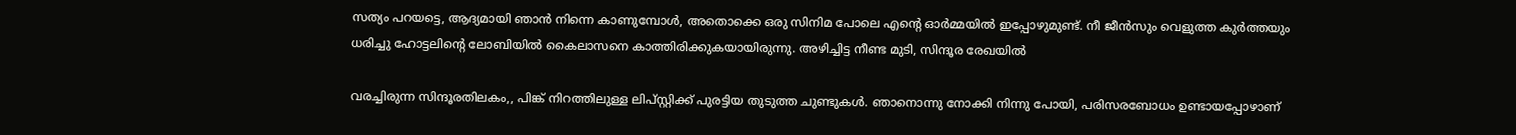സത്യം പറയട്ടെ, ആദ്യമായി ഞാൻ നിന്നെ കാണുമ്പോൾ, അതൊക്കെ ഒരു സിനിമ പോലെ എൻ്റെ ഓർമ്മയിൽ ഇപ്പോഴുമുണ്ട്. നീ ജീൻസും വെളുത്ത കുർത്തയും ധരിച്ചു ഹോട്ടലിന്റെ ലോബിയിൽ കൈലാസനെ കാത്തിരിക്കുകയായിരുന്നു. അഴിച്ചിട്ട നീണ്ട മുടി, സിന്ദൂര രേഖയിൽ

വരച്ചിരുന്ന സിന്ദൂരതിലകം,, പിങ്ക് നിറത്തിലുള്ള ലിപ്സ്റ്റിക്ക് പുരട്ടിയ തുടുത്ത ചുണ്ടുകൾ. ഞാനൊന്നു നോക്കി നിന്നു പോയി, പരിസരബോധം ഉണ്ടായപ്പോഴാണ്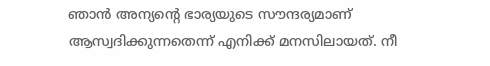ഞാൻ അന്യന്റെ ഭാര്യയുടെ സൗന്ദര്യമാണ് ആസ്വദിക്കുന്നതെന്ന് എനിക്ക് മനസിലായത്. നീ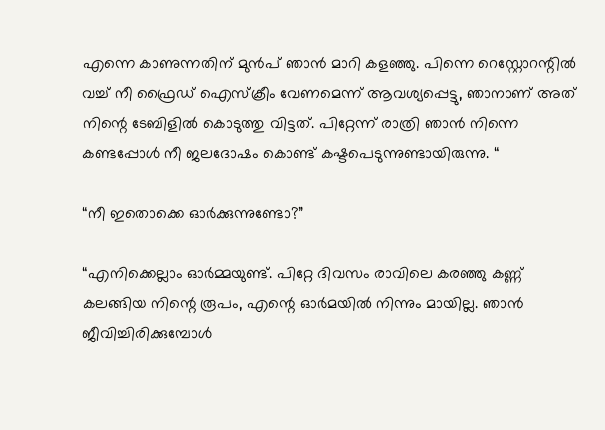എന്നെ കാണുന്നതിന് മുൻപ് ഞാൻ മാറി കളഞ്ഞു. പിന്നെ റെസ്റ്റോറന്റിൽ വച്ച് നീ ഫ്രൈഡ് ഐസ്ക്രീം വേണമെന്ന് ആവശ്യപ്പെട്ടു, ഞാനാണ് അത് നിന്റെ ടേബിളിൽ കൊടുത്തു വിട്ടത്. പിറ്റേന്ന് രാത്രി ഞാൻ നിന്നെ കണ്ടപ്പോൾ നീ ജലദോഷം കൊണ്ട് കഷ്ടപെടുന്നുണ്ടായിരുന്നു. “

“നീ ഇതൊക്കെ ഓർക്കുന്നുണ്ടോ?”

“എനിക്കെല്ലാം ഓർമ്മയുണ്ട്. പിറ്റേ ദിവസം രാവിലെ കരഞ്ഞു കണ്ണ് കലങ്ങിയ നിന്റെ രൂപം, എന്റെ ഓർമയിൽ നിന്നും മായില്ല. ഞാൻ ജീവിച്ചിരിക്കുമ്പോൾ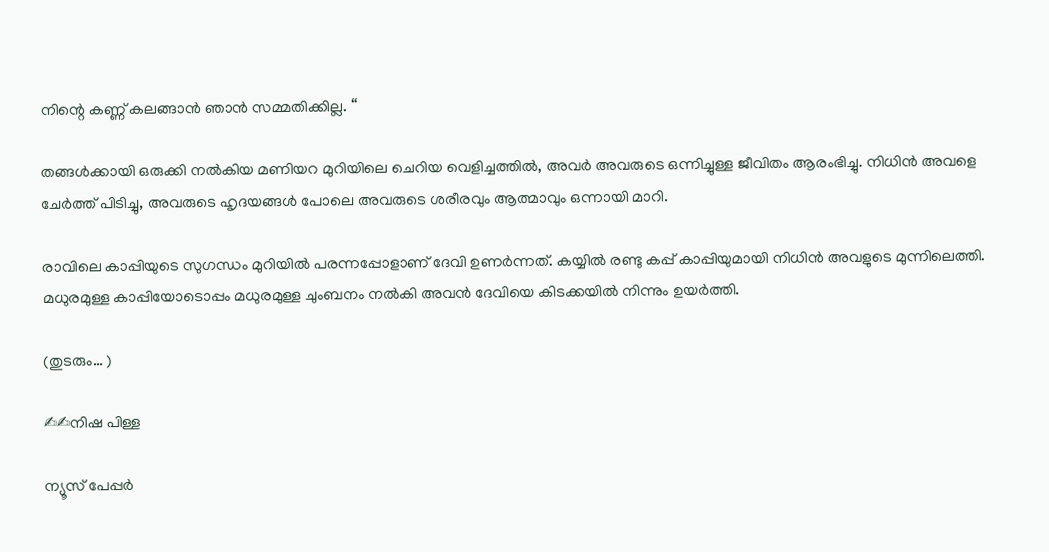നിന്റെ കണ്ണ് കലങ്ങാൻ ഞാൻ സമ്മതിക്കില്ല. “

തങ്ങൾക്കായി ഒരുക്കി നൽകിയ മണിയറ മുറിയിലെ ചെറിയ വെളിച്ചത്തിൽ, അവർ അവരുടെ ഒന്നിച്ചുള്ള ജീവിതം ആരംഭിച്ചു. നിധിൻ അവളെ ചേർത്ത് പിടിച്ചു, അവരുടെ ഹൃദയങ്ങൾ പോലെ അവരുടെ ശരീരവും ആത്മാവും ഒന്നായി മാറി.

രാവിലെ കാപ്പിയുടെ സുഗന്ധം മുറിയിൽ പരന്നപ്പോളാണ് ദേവി ഉണർന്നത്. കയ്യിൽ രണ്ടു കപ്പ് കാപ്പിയുമായി നിധിൻ അവളുടെ മുന്നിലെത്തി. മധുരമുള്ള കാപ്പിയോടൊപ്പം മധുരമുള്ള ചുംബനം നൽകി അവൻ ദേവിയെ കിടക്കയിൽ നിന്നും ഉയർത്തി.

(തുടരും… )

✍✍നിഷ പിള്ള

ന്യൂസ് പേപ്പർ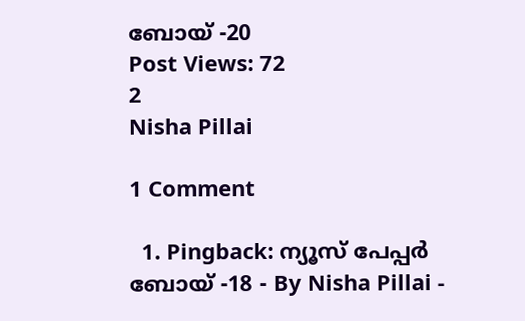ബോയ് -20
Post Views: 72
2
Nisha Pillai

1 Comment

  1. Pingback: ന്യൂസ് പേപ്പർ ബോയ് -18 - By Nisha Pillai -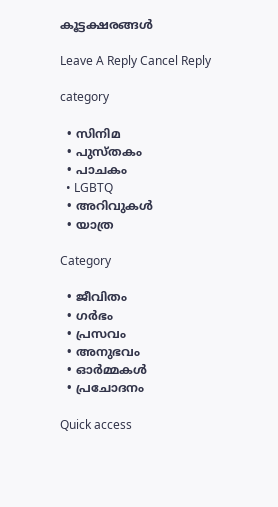കൂട്ടക്ഷരങ്ങൾ

Leave A Reply Cancel Reply

category

  • സിനിമ
  • പുസ്‌തകം
  • പാചകം
  • LGBTQ
  • അറിവുകൾ
  • യാത്ര

Category

  • ജീവിതം
  • ഗർഭം
  • പ്രസവം
  • അനുഭവം
  • ഓർമ്മകൾ
  • പ്രചോദനം

Quick access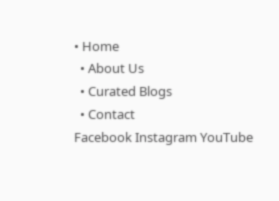• Home
  • About Us
  • Curated Blogs
  • Contact
Facebook Instagram YouTube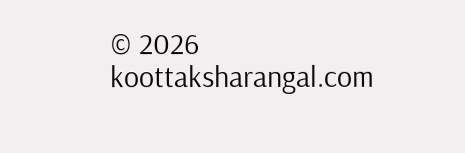© 2026 koottaksharangal.com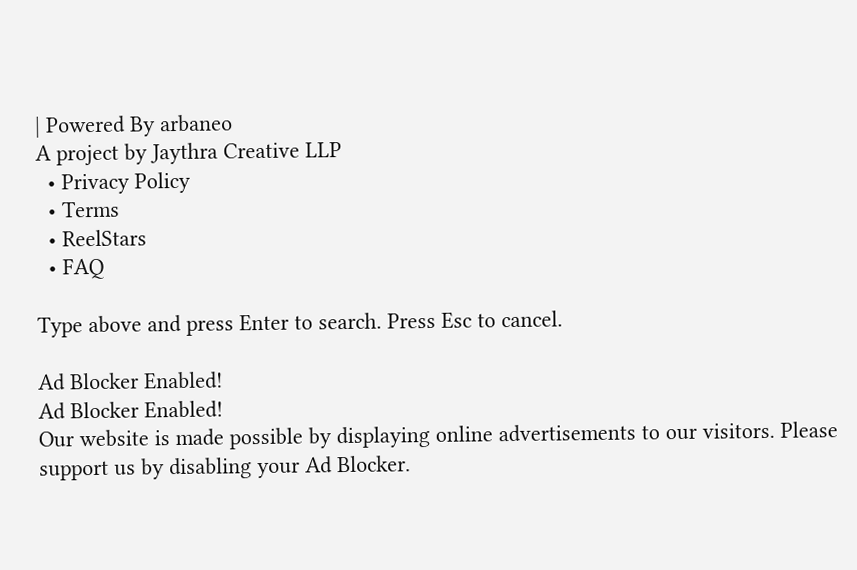| Powered By arbaneo
A project by Jaythra Creative LLP
  • Privacy Policy
  • Terms
  • ReelStars
  • FAQ

Type above and press Enter to search. Press Esc to cancel.

Ad Blocker Enabled!
Ad Blocker Enabled!
Our website is made possible by displaying online advertisements to our visitors. Please support us by disabling your Ad Blocker.